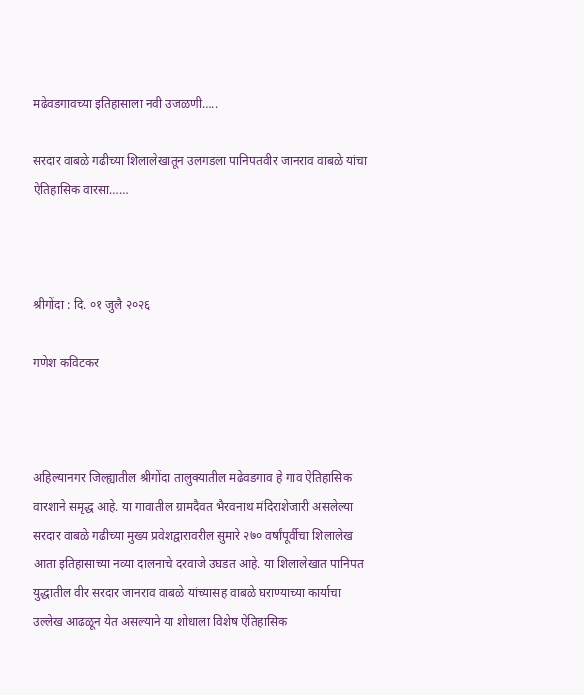मढेवडगावच्या इतिहासाला नवी उजळणी…..

सरदार वाबळे गढीच्या शिलालेखातून उलगडला पानिपतवीर जानराव वाबळे यांचा ऐतिहासिक वारसा……



श्रीगोंदा : दि. ०१ जुलै २०२६

गणेश कविटकर



अहिल्यानगर जिल्ह्यातील श्रीगोंदा तालुक्यातील मढेवडगाव हे गाव ऐतिहासिक वारशाने समृद्ध आहे. या गावातील ग्रामदैवत भैरवनाथ मंदिराशेजारी असलेल्या सरदार वाबळे गढीच्या मुख्य प्रवेशद्वारावरील सुमारे २७० वर्षांपूर्वीचा शिलालेख आता इतिहासाच्या नव्या दालनाचे दरवाजे उघडत आहे. या शिलालेखात पानिपत युद्धातील वीर सरदार जानराव वाबळे यांच्यासह वाबळे घराण्याच्या कार्याचा उल्लेख आढळून येत असल्याने या शोधाला विशेष ऐतिहासिक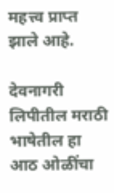महत्त्व प्राप्त झाले आहे.

देवनागरी लिपीतील मराठी भाषेतील हा आठ ओळींचा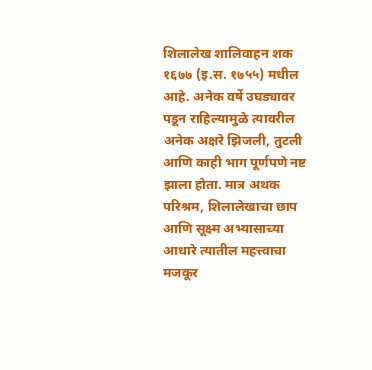शिलालेख शालिवाहन शक १६७७ (इ.स. १७५५) मधील आहे. अनेक वर्षे उघड्यावर पडून राहिल्यामुळे त्यावरील अनेक अक्षरे झिजली, तुटली आणि काही भाग पूर्णपणे नष्ट झाला होता. मात्र अथक परिश्रम, शिलालेखाचा छाप आणि सूक्ष्म अभ्यासाच्या आधारे त्यातील महत्त्वाचा मजकूर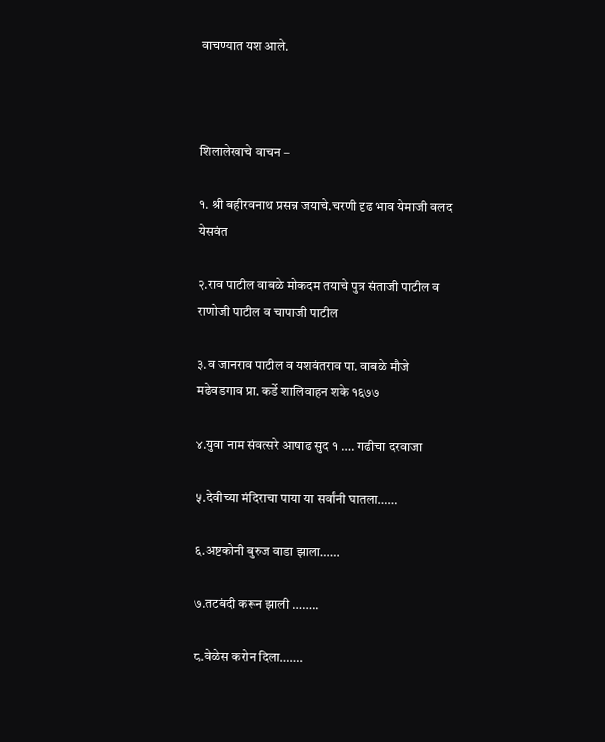वाचण्यात यश आले.



शिलालेखाचे वाचन –

१. श्री बहीरवनाथ प्रसन्न जयाचे.चरणी दृढ भाव येमाजी वलद येसवंत

२.राव पाटील वाबळे मोकदम तयाचे पुत्र संताजी पाटील व राणोजी पाटील व चापाजी पाटील

३.व जानराव पाटील व यशवंतराव पा. वाबळे मौजे मढेवडगाव प्रा. कर्डे शालिवाहन शके १६७७

४.युवा नाम संवत्सरे आषाढ सुद १ …. गढीचा दरवाजा

५.देवीच्या मंदिराचा पाया या सर्वांनी घातला……

६.अष्टकोनी बुरुज वाडा झाला……

७.तटबंदी करून झाली ……..

८.वेळेस करोन दिला…….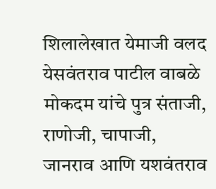शिलालेखात येमाजी वलद येसवंतराव पाटील वाबळे मोकदम यांचे पुत्र संताजी, राणोजी, चापाजी, जानराव आणि यशवंतराव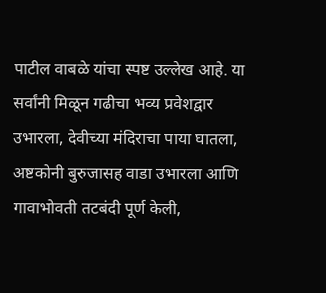पाटील वाबळे यांचा स्पष्ट उल्लेख आहे. या सर्वांनी मिळून गढीचा भव्य प्रवेशद्वार उभारला, देवीच्या मंदिराचा पाया घातला, अष्टकोनी बुरुजासह वाडा उभारला आणि गावाभोवती तटबंदी पूर्ण केली,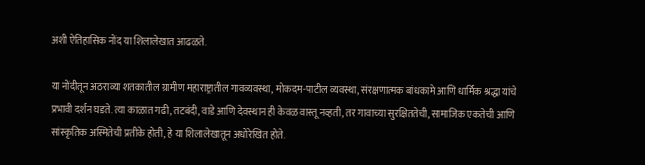अशी ऐतिहासिक नोंद या शिलालेखात आढळते.

या नोंदीतून अठराव्या शतकातील ग्रामीण महाराष्ट्रातील गावव्यवस्था, मोकदम-पाटील व्यवस्था, संरक्षणात्मक बांधकामे आणि धार्मिक श्रद्धा यांचे प्रभावी दर्शन घडते. त्या काळात गढी, तटबंदी, वाडे आणि देवस्थान ही केवळ वास्तू नव्हती, तर गावाच्या सुरक्षिततेची, सामाजिक एकतेची आणि सांस्कृतिक अस्मितेची प्रतीके होती, हे या शिलालेखातून अधोरेखित होते.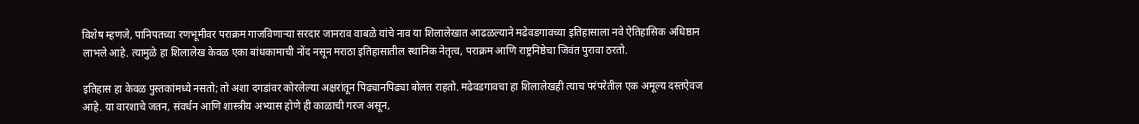विशेष म्हणजे, पानिपतच्या रणभूमीवर पराक्रम गाजविणाऱ्या सरदार जानराव वाबळे यांचे नाव या शिलालेखात आढळल्याने मढेवडगावच्या इतिहासाला नवे ऐतिहासिक अधिष्ठान लाभले आहे. त्यामुळे हा शिलालेख केवळ एका बांधकामाची नोंद नसून मराठा इतिहासातील स्थानिक नेतृत्व, पराक्रम आणि राष्ट्रनिष्ठेचा जिवंत पुरावा ठरतो.

इतिहास हा केवळ पुस्तकांमध्ये नसतो; तो अशा दगडांवर कोरलेल्या अक्षरांतून पिढ्यानपिढ्या बोलत राहतो. मढेवडगावचा हा शिलालेखही त्याच परंपरेतील एक अमूल्य दस्तऐवज आहे. या वारशाचे जतन, संवर्धन आणि शास्त्रीय अभ्यास होणे ही काळाची गरज असून,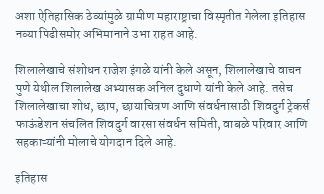अशा ऐतिहासिक ठेव्यांमुळे ग्रामीण महाराष्ट्राचा विस्मृतीत गेलेला इतिहास नव्या पिढीसमोर अभिमानाने उभा राहत आहे.

शिलालेखाचे संशोधन राजेश इंगळे यांनी केले असून, शिलालेखाचे वाचन पुणे येथील शिलालेख अभ्यासक अनिल दुधाणे यांनी केले आहे. तसेच शिलालेखाचा शोध, छाप, छायाचित्रण आणि संवर्धनासाठी शिवदुर्ग ट्रेकर्स फाऊंडेशन संचलित शिवदुर्ग वारसा संवर्धन समिती, वाबळे परिवार आणि सहकाऱ्यांनी मोलाचे योगदान दिले आहे.

इतिहास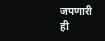जपणारी ही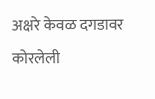अक्षरे केवळ दगडावर कोरलेली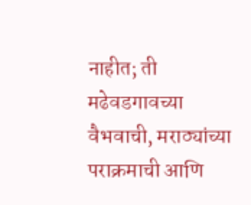नाहीत; ती मढेवडगावच्या वैभवाची, मराठ्यांच्या पराक्रमाची आणि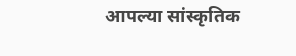आपल्या सांस्कृतिक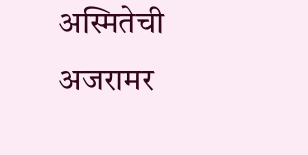अस्मितेची अजरामर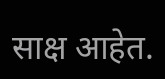साक्ष आहेत.